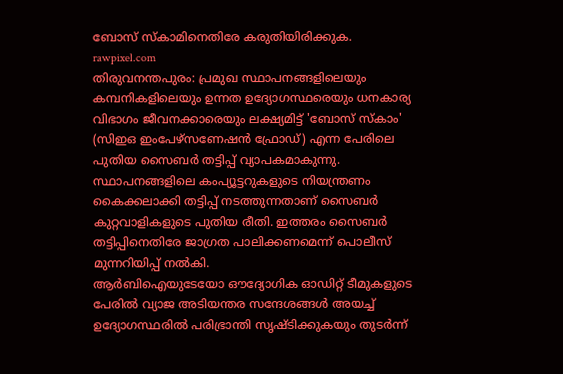ബോസ് സ്കാമിനെതിരേ കരുതിയിരിക്കുക.
rawpixel.com
തിരുവനന്തപുരം: പ്രമുഖ സ്ഥാപനങ്ങളിലെയും കമ്പനികളിലെയും ഉന്നത ഉദ്യോഗസ്ഥരെയും ധനകാര്യ വിഭാഗം ജീവനക്കാരെയും ലക്ഷ്യമിട്ട് 'ബോസ് സ്കാം' (സിഇഒ ഇംപേഴ്സണേഷൻ ഫ്രോഡ്) എന്ന പേരിലെ പുതിയ സൈബർ തട്ടിപ്പ് വ്യാപകമാകുന്നു. സ്ഥാപനങ്ങളിലെ കംപ്യൂട്ടറുകളുടെ നിയന്ത്രണം കൈക്കലാക്കി തട്ടിപ്പ് നടത്തുന്നതാണ് സൈബർ കുറ്റവാളികളുടെ പുതിയ രീതി. ഇത്തരം സൈബർ തട്ടിപ്പിനെതിരേ ജാഗ്രത പാലിക്കണമെന്ന് പൊലീസ് മുന്നറിയിപ്പ് നൽകി.
ആർബിഐയുടേയോ ഔദ്യോഗിക ഓഡിറ്റ് ടീമുകളുടെ പേരിൽ വ്യാജ അടിയന്തര സന്ദേശങ്ങൾ അയച്ച് ഉദ്യോഗസ്ഥരിൽ പരിഭ്രാന്തി സൃഷ്ടിക്കുകയും തുടർന്ന്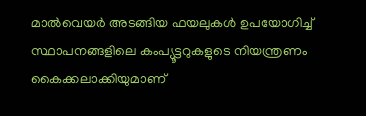മാൽവെയർ അടങ്ങിയ ഫയലുകൾ ഉപയോഗിച്ച് സ്ഥാപനങ്ങളിലെ കംപ്യൂട്ടറുകളുടെ നിയന്ത്രണം കൈക്കലാക്കിയുമാണ്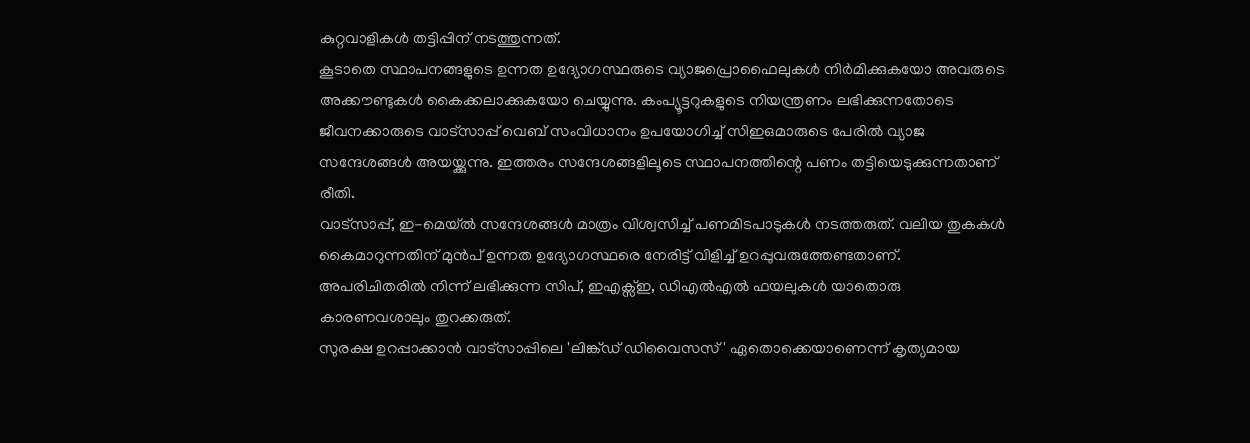കുറ്റവാളികൾ തട്ടിപ്പിന് നടത്തുന്നത്.
കൂടാതെ സ്ഥാപനങ്ങളുടെ ഉന്നത ഉദ്യോഗസ്ഥരുടെ വ്യാജപ്രൊഫൈലുകൾ നിർമിക്കുകയോ അവരുടെ അക്കൗണ്ടുകൾ കൈക്കലാക്കുകയോ ചെയ്യുന്നു. കംപ്യൂട്ടറുകളുടെ നിയന്ത്രണം ലഭിക്കുന്നതോടെ ജീവനക്കാരുടെ വാട്സാപ്പ് വെബ് സംവിധാനം ഉപയോഗിച്ച് സിഇഒമാരുടെ പേരിൽ വ്യാജ സന്ദേശങ്ങൾ അയയ്ക്കുന്നു. ഇത്തരം സന്ദേശങ്ങളിലൂടെ സ്ഥാപനത്തിന്റെ പണം തട്ടിയെടുക്കുന്നതാണ് രീതി.
വാട്സാപ്പ്, ഇ-മെയ്ൽ സന്ദേശങ്ങൾ മാത്രം വിശ്വസിച്ച് പണമിടപാടുകൾ നടത്തരുത്. വലിയ തുകകൾ കൈമാറുന്നതിന് മുൻപ് ഉന്നത ഉദ്യോഗസ്ഥരെ നേരിട്ട് വിളിച്ച് ഉറപ്പുവരുത്തേണ്ടതാണ്. അപരിചിതരിൽ നിന്ന് ലഭിക്കുന്ന സിപ്, ഇഎക്സ്ഇ, ഡിഎൽഎൽ ഫയലുകൾ യാതൊരു കാരണവശാലും തുറക്കരുത്.
സുരക്ഷ ഉറപ്പാക്കാൻ വാട്സാപ്പിലെ 'ലിങ്ക്ഡ് ഡിവൈസസ്' ഏതൊക്കെയാണെന്ന് കൃത്യമായ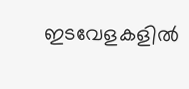ഇടവേളകളിൽ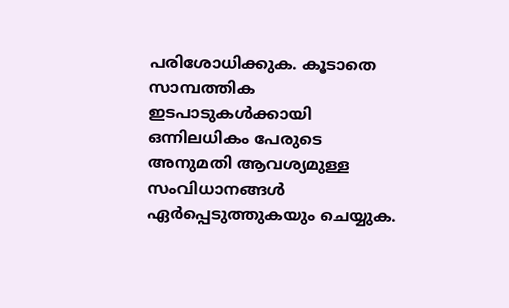പരിശോധിക്കുക. കൂടാതെ സാമ്പത്തിക ഇടപാടുകൾക്കായി ഒന്നിലധികം പേരുടെ അനുമതി ആവശ്യമുള്ള സംവിധാനങ്ങൾ ഏർപ്പെടുത്തുകയും ചെയ്യുക.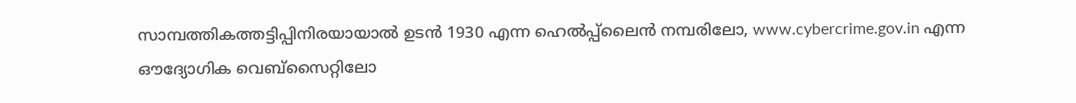സാമ്പത്തികത്തട്ടിപ്പിനിരയായാൽ ഉടൻ 1930 എന്ന ഹെൽപ്പ്ലൈൻ നമ്പരിലോ, www.cybercrime.gov.in എന്ന ഔദ്യോഗിക വെബ്സൈറ്റിലോ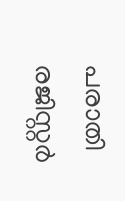പരാതി രജിസ്റ്റർ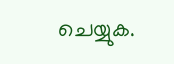ചെയ്യുക.